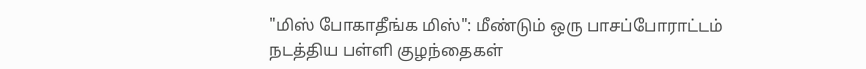"மிஸ் போகாதீங்க மிஸ்": மீண்டும் ஒரு பாசப்போராட்டம் நடத்திய பள்ளி குழந்தைகள்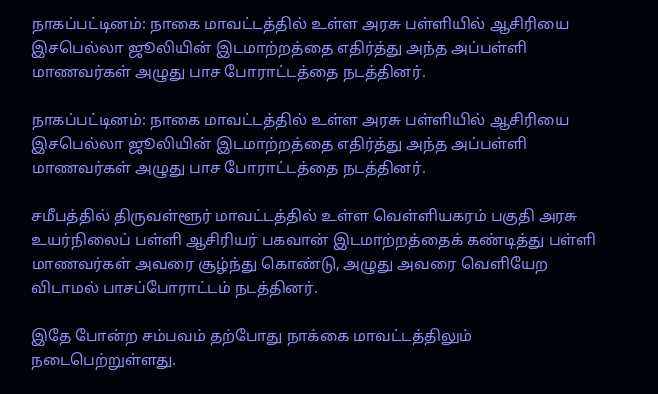நாகப்பட்டினம்: நாகை மாவட்டத்தில் உள்ள அரசு பள்ளியில் ஆசிரியை இசபெல்லா ஜூலியின் இடமாற்றத்தை எதிர்த்து அந்த அப்பள்ளி மாணவர்கள் அழுது பாச போராட்டத்தை நடத்தினர்.

நாகப்பட்டினம்: நாகை மாவட்டத்தில் உள்ள அரசு பள்ளியில் ஆசிரியை இசபெல்லா ஜூலியின் இடமாற்றத்தை எதிர்த்து அந்த அப்பள்ளி மாணவர்கள் அழுது பாச போராட்டத்தை நடத்தினர்.

சமீபத்தில் திருவள்ளூர் மாவட்டத்தில் உள்ள வெள்ளியகரம் பகுதி அரசு உயர்நிலைப் பள்ளி ஆசிரியர் பகவான் இடமாற்றத்தைக் கண்டித்து பள்ளி மாணவர்கள் அவரை சூழ்ந்து கொண்டு, அழுது அவரை வெளியேற விடாமல் பாசப்போராட்டம் நடத்தினர்.

இதே போன்ற சம்பவம் தற்போது நாக்கை மாவட்டத்திலும் நடைபெற்றுள்ளது.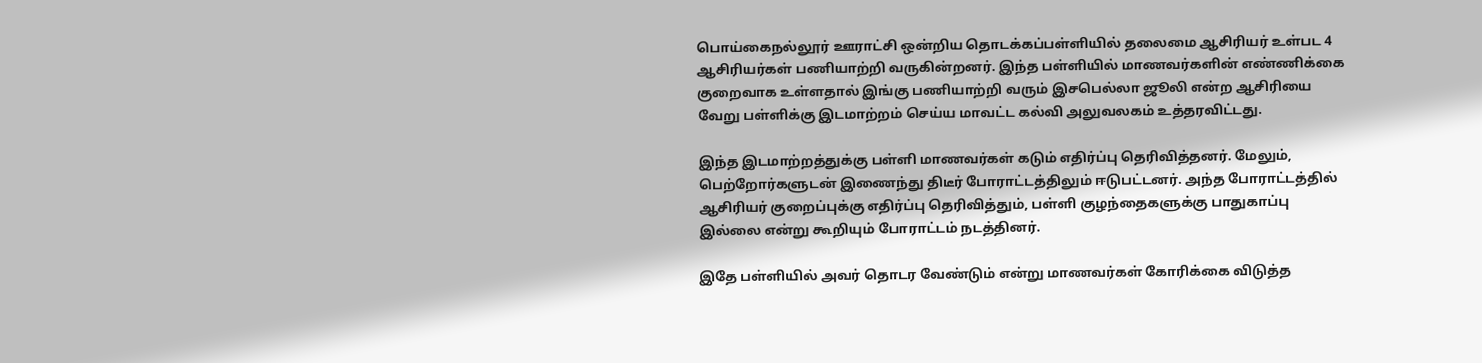பொய்கைநல்லூர் ஊராட்சி ஒன்றிய தொடக்கப்பள்ளியில் தலைமை ஆசிரியர் உள்பட 4 ஆசிரியர்கள் பணியாற்றி வருகின்றனர். இந்த பள்ளியில் மாணவர்களின் எண்ணிக்கை குறைவாக உள்ளதால் இங்கு பணியாற்றி வரும் இசபெல்லா ஜூலி என்ற ஆசிரியை வேறு பள்ளிக்கு இடமாற்றம் செய்ய மாவட்ட கல்வி அலுவலகம் உத்தரவிட்டது.

இந்த இடமாற்றத்துக்கு பள்ளி மாணவர்கள் கடும் எதிர்ப்பு தெரிவித்தனர். மேலும், பெற்றோர்களுடன் இணைந்து திடீர் போராட்டத்திலும் ஈடுபட்டனர். அந்த போராட்டத்தில் ஆசிரியர் குறைப்புக்கு எதிர்ப்பு தெரிவித்தும், பள்ளி குழந்தைகளுக்கு பாதுகாப்பு இல்லை என்று கூறியும் போராட்டம் நடத்தினர்.

இதே பள்ளியில் அவர் தொடர வேண்டும் என்று மாணவர்கள் கோரிக்கை விடுத்த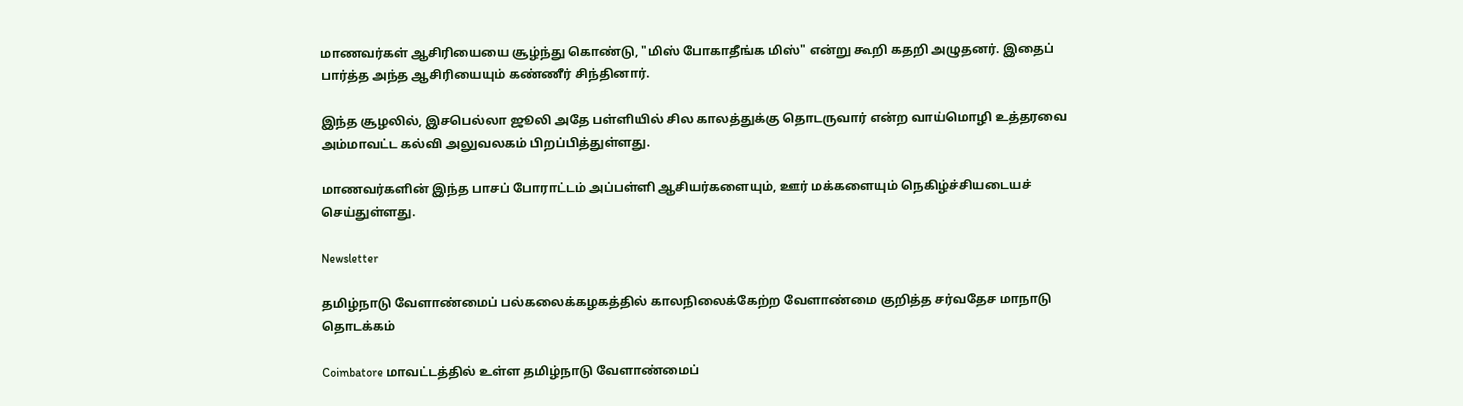மாணவர்கள் ஆசிரியையை சூழ்ந்து கொண்டு, "மிஸ் போகாதீங்க மிஸ்" என்று கூறி கதறி அழுதனர். இதைப் பார்த்த அந்த ஆசிரியையும் கண்ணீர் சிந்தினார்.

இந்த சூழலில், இசபெல்லா ஜூலி அதே பள்ளியில் சில காலத்துக்கு தொடருவார் என்ற வாய்மொழி உத்தரவை அம்மாவட்ட கல்வி அலுவலகம் பிறப்பித்துள்ளது.

மாணவர்களின் இந்த பாசப் போராட்டம் அப்பள்ளி ஆசியர்களையும், ஊர் மக்களையும் நெகிழ்ச்சியடையச் செய்துள்ளது.

Newsletter

தமிழ்நாடு வேளாண்மைப் பல்கலைக்கழகத்தில் காலநிலைக்கேற்ற வேளாண்மை குறித்த சர்வதேச மாநாடு தொடக்கம்

Coimbatore மாவட்டத்தில் உள்ள தமிழ்நாடு வேளாண்மைப்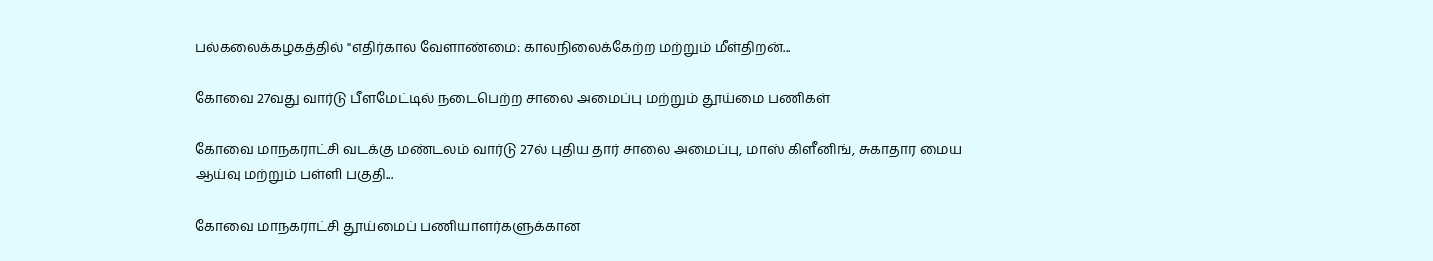பல்கலைக்கழகத்தில் "எதிர்கால வேளாண்மை: காலநிலைக்கேற்ற மற்றும் மீள்திறன்...

கோவை 27வது வார்டு பீளமேட்டில் நடைபெற்ற சாலை அமைப்பு மற்றும் தூய்மை பணிகள்

கோவை மாநகராட்சி வடக்கு மண்டலம் வார்டு 27ல் புதிய தார் சாலை அமைப்பு, மாஸ் கிளீனிங், சுகாதார மைய ஆய்வு மற்றும் பள்ளி பகுதி...

கோவை மாநகராட்சி தூய்மைப் பணியாளர்களுக்கான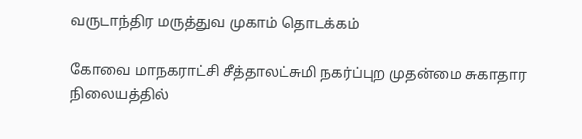வருடாந்திர மருத்துவ முகாம் தொடக்கம்

கோவை மாநகராட்சி சீத்தாலட்சுமி நகர்ப்புற முதன்மை சுகாதார நிலையத்தில்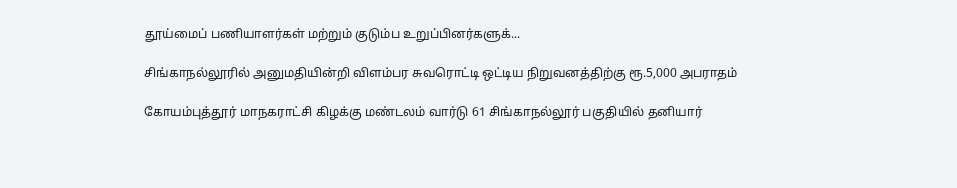தூய்மைப் பணியாளர்கள் மற்றும் குடும்ப உறுப்பினர்களுக்...

சிங்காநல்லூரில் அனுமதியின்றி விளம்பர சுவரொட்டி ஒட்டிய நிறுவனத்திற்கு ரூ.5,000 அபராதம்

கோயம்புத்தூர் மாநகராட்சி கிழக்கு மண்டலம் வார்டு 61 சிங்காநல்லூர் பகுதியில் தனியார்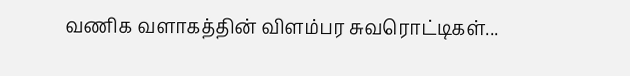வணிக வளாகத்தின் விளம்பர சுவரொட்டிகள்...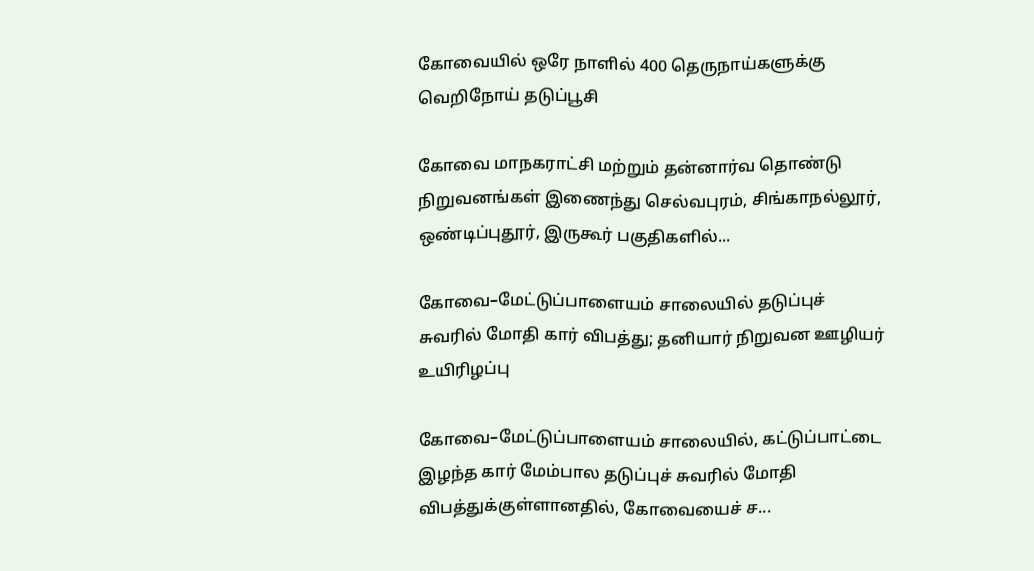கோவையில் ஒரே நாளில் 400 தெருநாய்களுக்கு வெறிநோய் தடுப்பூசி

கோவை மாநகராட்சி மற்றும் தன்னார்வ தொண்டு நிறுவனங்கள் இணைந்து செல்வபுரம், சிங்காநல்லூர், ஒண்டிப்புதூர், இருகூர் பகுதிகளில்...

கோவை–மேட்டுப்பாளையம் சாலையில் தடுப்புச் சுவரில் மோதி கார் விபத்து; தனியார் நிறுவன ஊழியர் உயிரிழப்பு

கோவை–மேட்டுப்பாளையம் சாலையில், கட்டுப்பாட்டை இழந்த கார் மேம்பால தடுப்புச் சுவரில் மோதி விபத்துக்குள்ளானதில், கோவையைச் ச...